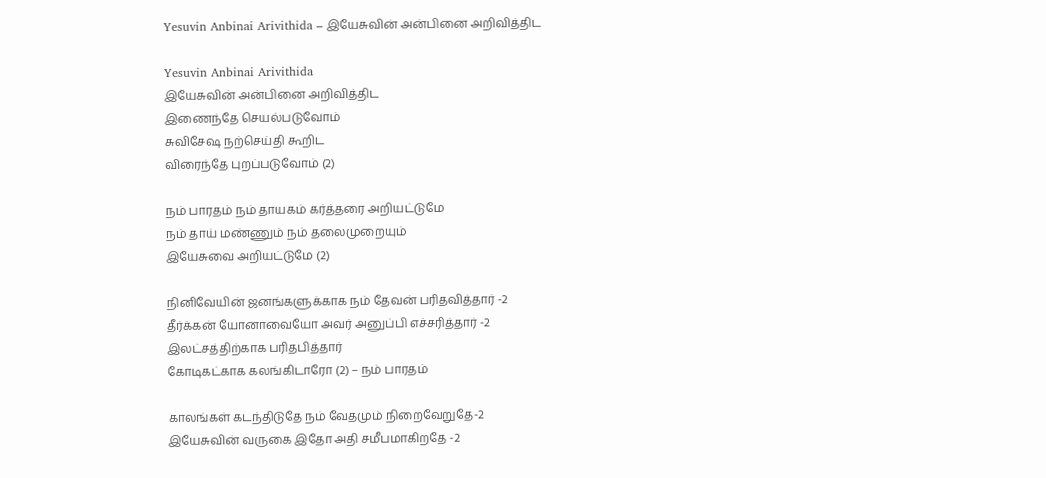Yesuvin Anbinai Arivithida – இயேசுவின் அன்பினை அறிவித்திட

Yesuvin Anbinai Arivithida
இயேசுவின் அன்பினை அறிவித்திட
இணைந்தே செயல்படுவோம்
சுவிசேஷ நற்செய்தி கூறிட
விரைந்தே புறப்படுவோம் (2)

நம் பாரதம் நம் தாயகம் கர்த்தரை அறியட்டுமே
நம் தாய் மண்ணும் நம் தலைமுறையும்
இயேசுவை அறியட்டுமே (2)

நினிவேயின் ஜனங்களுக்காக நம் தேவன் பரிதவித்தார் -2
தீர்க்கன் யோனாவையோ அவர் அனுப்பி எச்சரித்தார் -2
இலட்சத்திற்காக பரிதபித்தார்
கோடிகட்காக கலங்கிடாரோ (2) – நம் பாரதம்

காலங்கள் கடந்திடுதே நம் வேதமும் நிறைவேறுதே-2
இயேசுவின் வருகை இதோ அதி சமீபமாகிறதே -2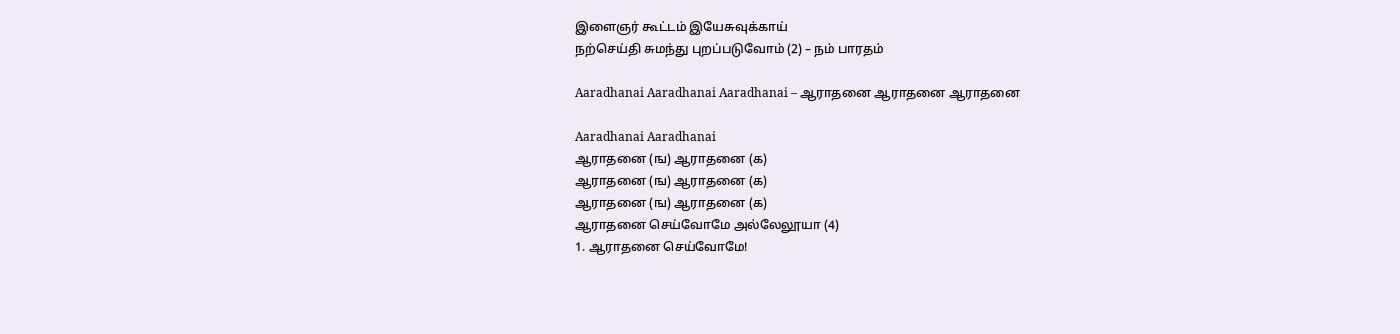இளைஞர் கூட்டம் இயேசுவுக்காய்
நற்செய்தி சுமந்து புறப்படுவோம் (2) – நம் பாரதம்

Aaradhanai Aaradhanai Aaradhanai – ஆராதனை ஆராதனை ஆராதனை

Aaradhanai Aaradhanai
ஆராதனை (ங) ஆராதனை (க)
ஆராதனை (ங) ஆராதனை (க)
ஆராதனை (ங) ஆராதனை (க)
ஆராதனை செய்வோமே அல்லேலூயா (4)
1. ஆராதனை செய்வோமே!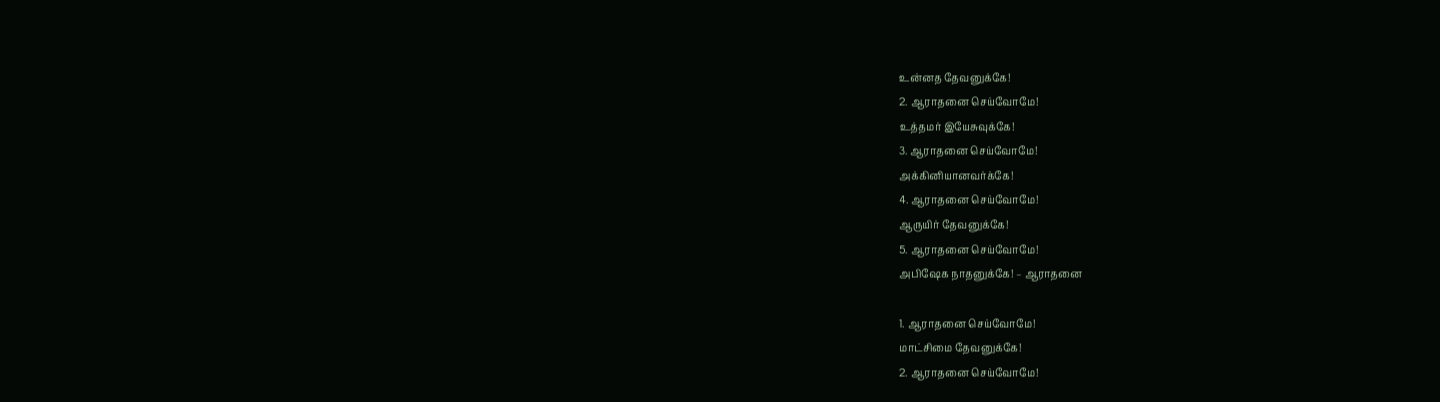உன்னத தேவனுக்கே!
2. ஆராதனை செய்வோமே!
உத்தமர் இயேசுவுக்கே!
3. ஆராதனை செய்வோமே!
அக்கினியானவர்க்கே!
4. ஆராதனை செய்வோமே!
ஆருயிர் தேவனுக்கே!
5. ஆராதனை செய்வோமே!
அபிஷேக நாதனுக்கே! – ஆராதனை

1. ஆராதனை செய்வோமே!
மாட்சிமை தேவனுக்கே!
2. ஆராதனை செய்வோமே!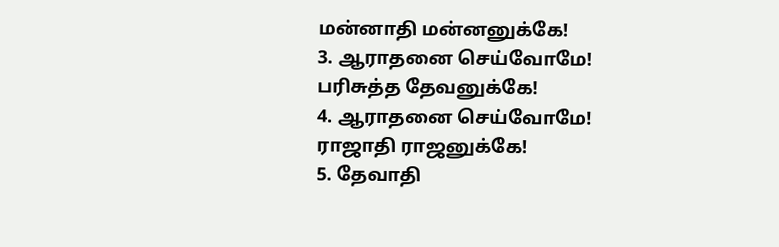மன்னாதி மன்னனுக்கே!
3. ஆராதனை செய்வோமே!
பரிசுத்த தேவனுக்கே!
4. ஆராதனை செய்வோமே!
ராஜாதி ராஜனுக்கே!
5. தேவாதி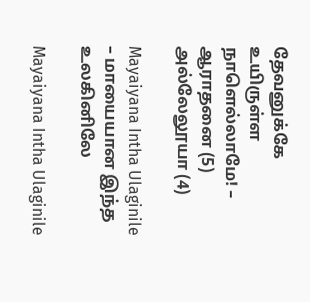தேவனுக்கே
உயிருள்ள நாளெல்லாமே! – ஆராதனை (5)
அல்லேலூயா (4)

Mayaiyana Intha Ulaginile – மாயையான இந்த உலகினிலே

Mayaiyana Intha Ulaginile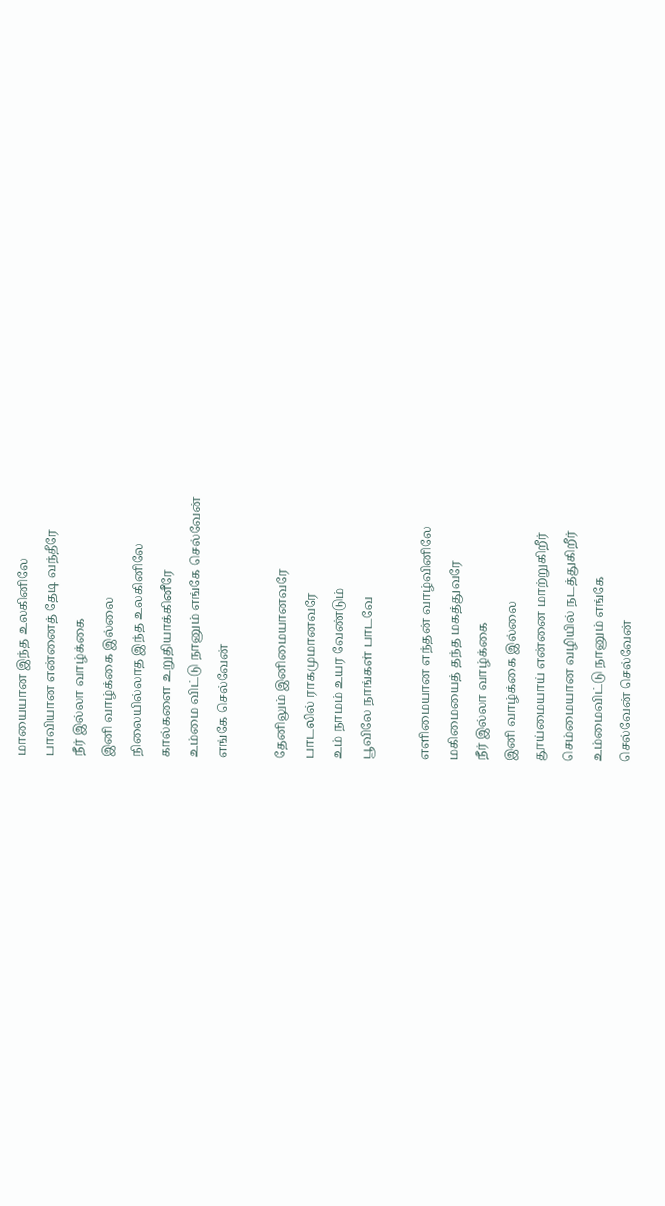மாயையான இந்த உலகினிலே
பாவியான என்னைத் தேடி வந்தீரே
நீர் இல்லா வாழ்க்கை
இனி வாழ்க்கை இல்லை
நிலையில்லாத இந்த உலகினிலே
கால்களை உறுதியாக்கினீரே
உம்மை விட்டு நானும் எங்கே செல்வேன்
எங்கே செல்வேன்

தேனிலும் இனிமையானவரே
பாடலில் ராகமுமானவரே
உம் நாமம் உயர வேண்டும்
பூவிலே நாங்கள் பாடவே

எளிமையான எந்தன் வாழ்வினிலே
மகிமையைத் தந்த மகத்துவரே
நீர் இல்லா வாழ்க்கை
இனி வாழ்க்கை இல்லை
தூய்மையாய் என்னை மாற்றுகிறீர்
செம்மையான வழியில் நடத்துகிறீர்
உம்மைவிட்டு நானும் எங்கே
செல்வேன் செல்வேன்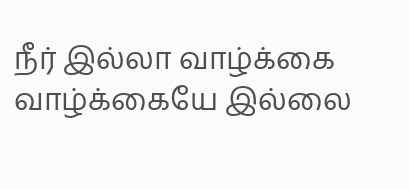நீர் இல்லா வாழ்க்கை
வாழ்க்கையே இல்லை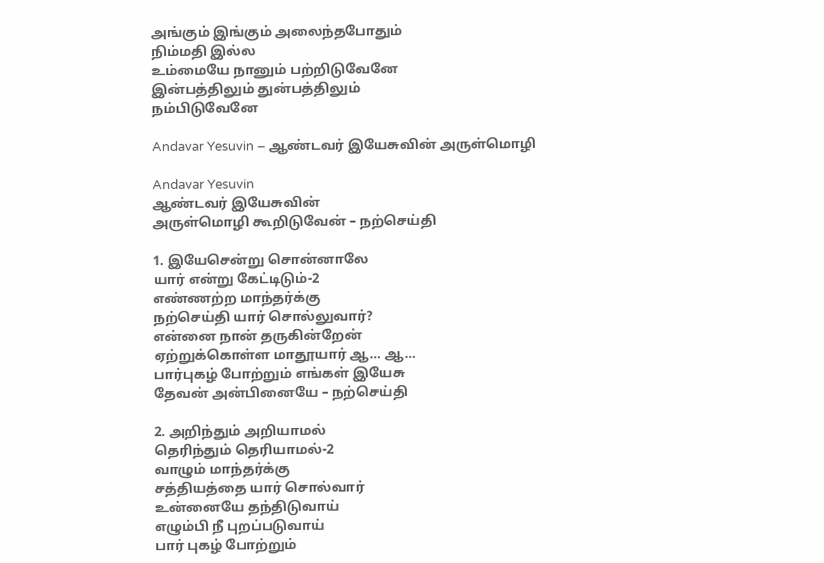அங்கும் இங்கும் அலைந்தபோதும்
நிம்மதி இல்ல
உம்மையே நானும் பற்றிடுவேனே
இன்பத்திலும் துன்பத்திலும்
நம்பிடுவேனே

Andavar Yesuvin – ஆண்டவர் இயேசுவின் அருள்மொழி

Andavar Yesuvin
ஆண்டவர் இயேசுவின்
அருள்மொழி கூறிடுவேன் – நற்செய்தி

1. இயேசென்று சொன்னாலே
யார் என்று கேட்டிடும்-2
எண்ணற்ற மாந்தர்க்கு
நற்செய்தி யார் சொல்லுவார்?
என்னை நான் தருகின்றேன்
ஏற்றுக்கொள்ள மாதூயார் ஆ… ஆ…
பார்புகழ் போற்றும் எங்கள் இயேசு
தேவன் அன்பினையே – நற்செய்தி

2. அறிந்தும் அறியாமல்
தெரிந்தும் தெரியாமல்-2
வாழும் மாந்தர்க்கு
சத்தியத்தை யார் சொல்வார்
உன்னையே தந்திடுவாய்
எழும்பி நீ புறப்படுவாய்
பார் புகழ் போற்றும்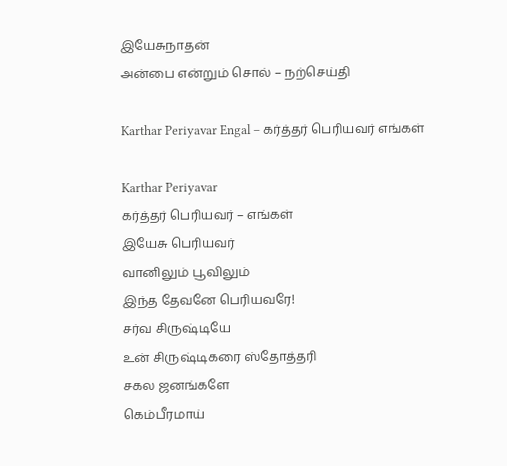இயேசுநாதன்
அன்பை என்றும் சொல் – நற்செய்தி

Karthar Periyavar Engal – கர்த்தர் பெரியவர் எங்கள்

Karthar Periyavar
கர்த்தர் பெரியவர் – எங்கள்
இயேசு பெரியவர்
வானிலும் பூவிலும்
இந்த தேவனே பெரியவரே!
சர்வ சிருஷ்டியே
உன் சிருஷ்டிகரை ஸ்தோத்தரி
சகல ஜனங்களே
கெம்பீரமாய்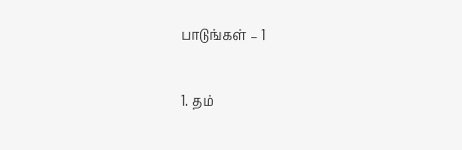பாடுங்கள் – 1

1. தம்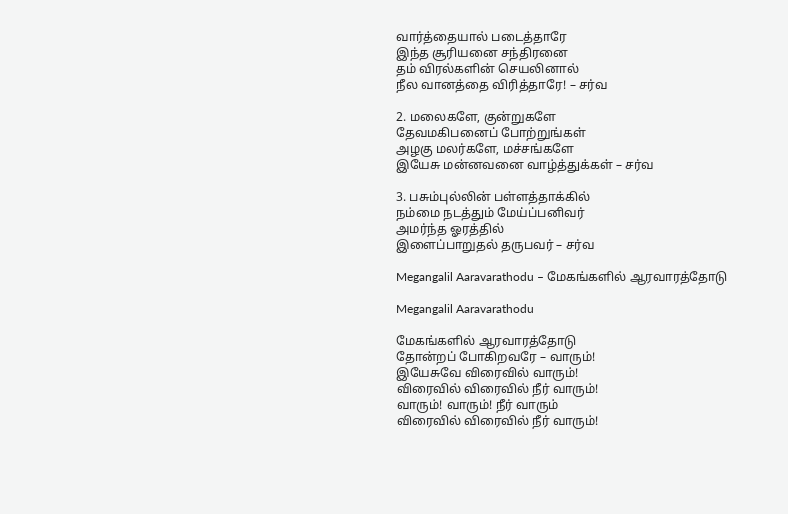வார்த்தையால் படைத்தாரே
இந்த சூரியனை சந்திரனை
தம் விரல்களின் செயலினால்
நீல வானத்தை விரித்தாரே! – சர்வ

2. மலைகளே, குன்றுகளே
தேவமகிபனைப் போற்றுங்கள்
அழகு மலர்களே, மச்சங்களே
இயேசு மன்னவனை வாழ்த்துக்கள் – சர்வ

3. பசும்புல்லின் பள்ளத்தாக்கில்
நம்மை நடத்தும் மேய்ப்பனிவர்
அமர்ந்த ஓரத்தில்
இளைப்பாறுதல் தருபவர் – சர்வ

Megangalil Aaravarathodu – மேகங்களில் ஆரவாரத்தோடு

Megangalil Aaravarathodu

மேகங்களில் ஆரவாரத்தோடு
தோன்றப் போகிறவரே – வாரும்!
இயேசுவே விரைவில் வாரும்!
விரைவில் விரைவில் நீர் வாரும்!
வாரும்! வாரும்! நீர் வாரும்
விரைவில் விரைவில் நீர் வாரும்!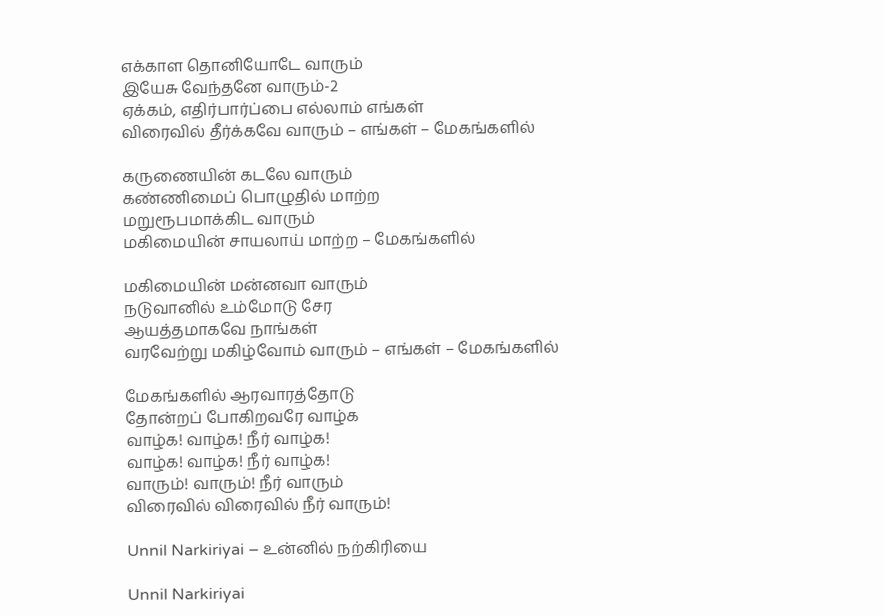எக்காள தொனியோடே வாரும்
இயேசு வேந்தனே வாரும்-2
ஏக்கம், எதிர்பார்ப்பை எல்லாம் எங்கள்
விரைவில் தீர்க்கவே வாரும் – எங்கள் – மேகங்களில்

கருணையின் கடலே வாரும்
கண்ணிமைப் பொழுதில் மாற்ற
மறுரூபமாக்கிட வாரும்
மகிமையின் சாயலாய் மாற்ற – மேகங்களில்

மகிமையின் மன்னவா வாரும்
நடுவானில் உம்மோடு சேர
ஆயத்தமாகவே நாங்கள்
வரவேற்று மகிழ்வோம் வாரும் – எங்கள் – மேகங்களில்

மேகங்களில் ஆரவாரத்தோடு
தோன்றப் போகிறவரே வாழ்க
வாழ்க! வாழ்க! நீர் வாழ்க!
வாழ்க! வாழ்க! நீர் வாழ்க!
வாரும்! வாரும்! நீர் வாரும்
விரைவில் விரைவில் நீர் வாரும்!

Unnil Narkiriyai – உன்னில் நற்கிரியை

Unnil Narkiriyai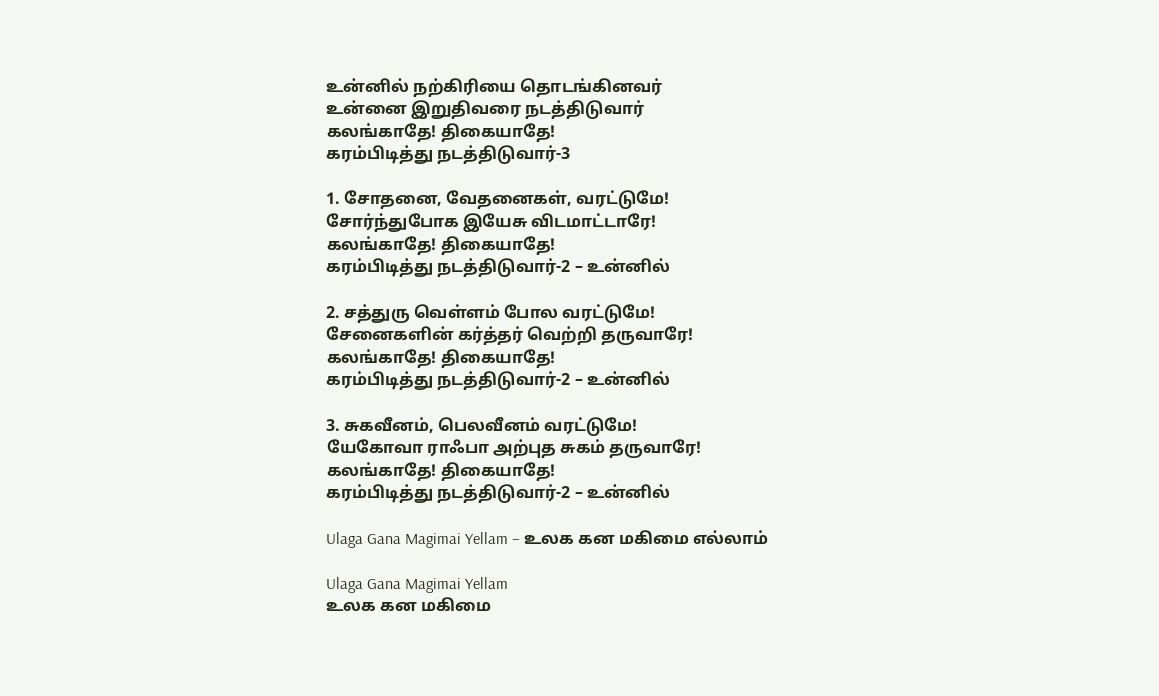உன்னில் நற்கிரியை தொடங்கினவர்
உன்னை இறுதிவரை நடத்திடுவார்
கலங்காதே! திகையாதே!
கரம்பிடித்து நடத்திடுவார்-3

1. சோதனை, வேதனைகள், வரட்டுமே!
சோர்ந்துபோக இயேசு விடமாட்டாரே!
கலங்காதே! திகையாதே!
கரம்பிடித்து நடத்திடுவார்-2 – உன்னில்

2. சத்துரு வெள்ளம் போல வரட்டுமே!
சேனைகளின் கர்த்தர் வெற்றி தருவாரே!
கலங்காதே! திகையாதே!
கரம்பிடித்து நடத்திடுவார்-2 – உன்னில்

3. சுகவீனம், பெலவீனம் வரட்டுமே!
யேகோவா ராஃபா அற்புத சுகம் தருவாரே!
கலங்காதே! திகையாதே!
கரம்பிடித்து நடத்திடுவார்-2 – உன்னில்

Ulaga Gana Magimai Yellam – உலக கன மகிமை எல்லாம்

Ulaga Gana Magimai Yellam
உலக கன மகிமை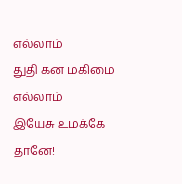எல்லாம்
துதி கன மகிமை எல்லாம்
இயேசு உமக்கே தானே!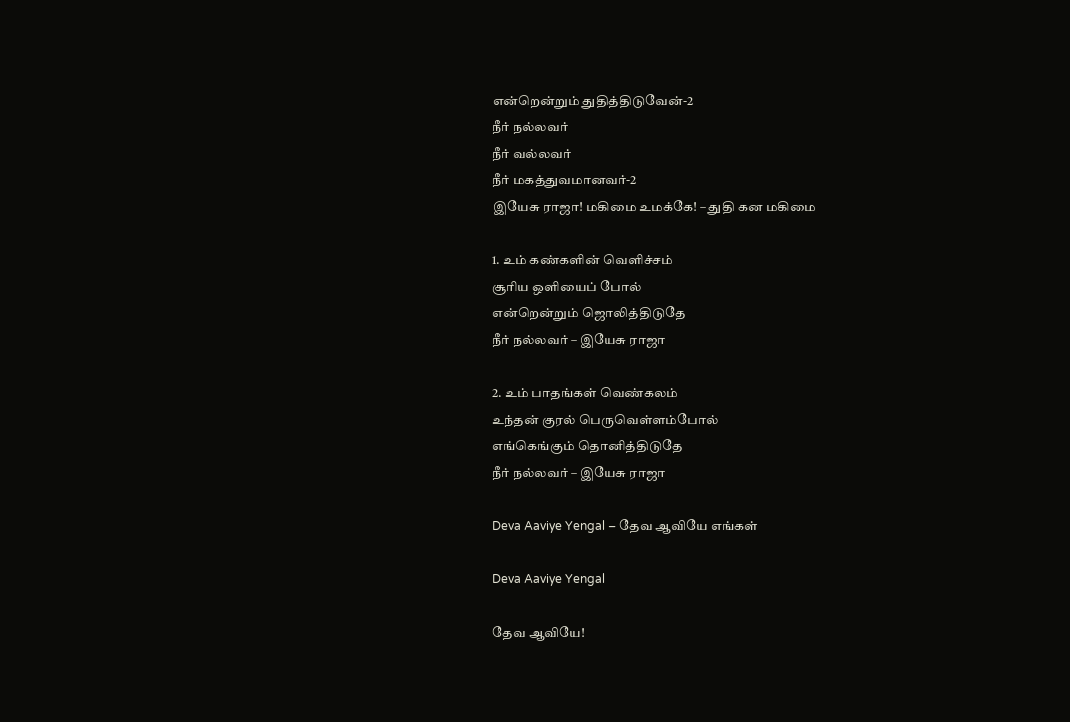என்றென்றும் துதித்திடுவேன்-2
நீர் நல்லவர்
நீர் வல்லவர்
நீர் மகத்துவமானவர்-2
இயேசு ராஜா! மகிமை உமக்கே! – துதி கன மகிமை

1. உம் கண்களின் வெளிச்சம்
சூரிய ஒளியைப் போல்
என்றென்றும் ஜொலித்திடுதே
நீர் நல்லவர் – இயேசு ராஜா

2. உம் பாதங்கள் வெண்கலம்
உந்தன் குரல் பெருவெள்ளம்போல்
எங்கெங்கும் தொனித்திடுதே
நீர் நல்லவர் – இயேசு ராஜா

Deva Aaviye Yengal – தேவ ஆவியே எங்கள்

Deva Aaviye Yengal

தேவ ஆவியே!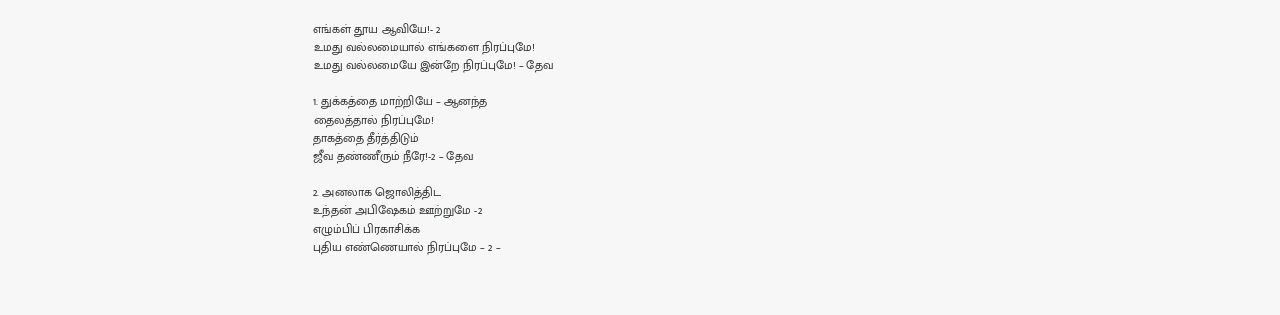எங்கள் தூய ஆவியே!- 2
உமது வல்லமையால் எங்களை நிரப்புமே!
உமது வல்லமையே இன்றே நிரப்புமே! – தேவ

1. துக்கத்தை மாற்றியே – ஆனந்த
தைலத்தால் நிரப்புமே!
தாகத்தை தீர்த்திடும்
ஜீவ தண்ணீரும் நீரே!-2 – தேவ

2. அனலாக ஜொலித்திட
உந்தன் அபிஷேகம் ஊற்றுமே -2
எழும்பிப் பிரகாசிக்க
புதிய எண்ணெயால் நிரப்புமே – 2 –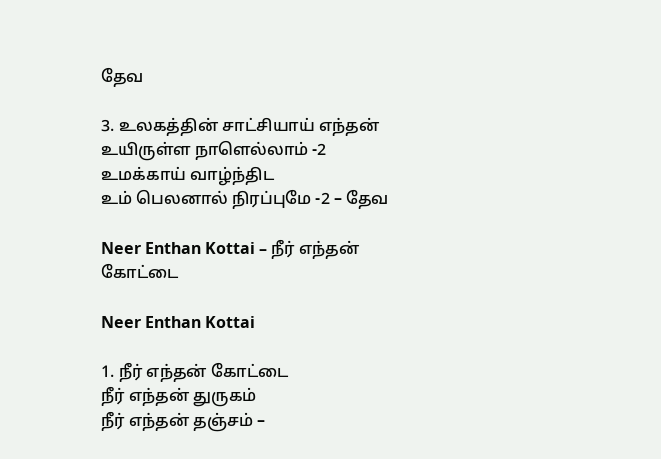தேவ

3. உலகத்தின் சாட்சியாய் எந்தன்
உயிருள்ள நாளெல்லாம் -2
உமக்காய் வாழ்ந்திட
உம் பெலனால் நிரப்புமே -2 – தேவ

Neer Enthan Kottai – நீர் எந்தன் கோட்டை

Neer Enthan Kottai

1. நீர் எந்தன் கோட்டை
நீர் எந்தன் துருகம்
நீர் எந்தன் தஞ்சம் –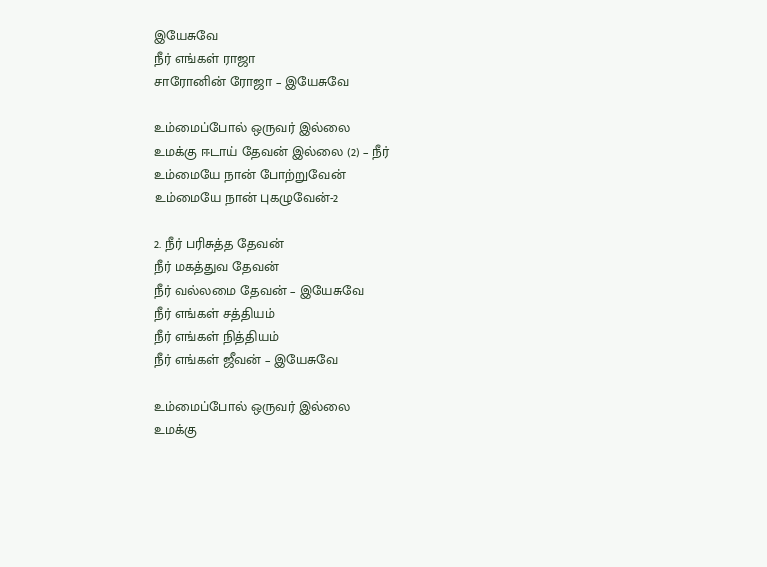இயேசுவே
நீர் எங்கள் ராஜா
சாரோனின் ரோஜா – இயேசுவே

உம்மைப்போல் ஒருவர் இல்லை
உமக்கு ஈடாய் தேவன் இல்லை (2) – நீர்
உம்மையே நான் போற்றுவேன்
உம்மையே நான் புகழுவேன்-2

2. நீர் பரிசுத்த தேவன்
நீர் மகத்துவ தேவன்
நீர் வல்லமை தேவன் – இயேசுவே
நீர் எங்கள் சத்தியம்
நீர் எங்கள் நித்தியம்
நீர் எங்கள் ஜீவன் – இயேசுவே

உம்மைப்போல் ஒருவர் இல்லை
உமக்கு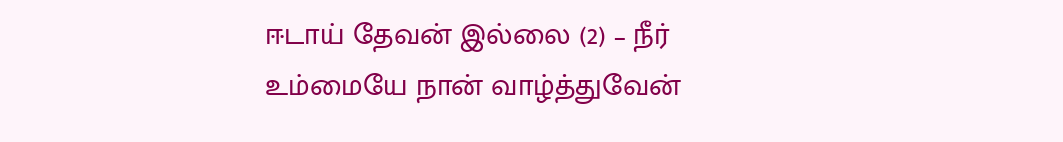ஈடாய் தேவன் இல்லை (2) – நீர்
உம்மையே நான் வாழ்த்துவேன்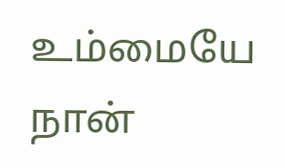உம்மையே நான்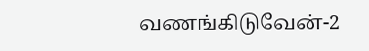வணங்கிடுவேன்-2